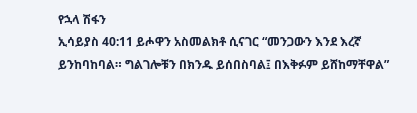የኋላ ሽፋን
ኢሳይያስ 40:11 ይሖዋን አስመልክቶ ሲናገር “መንጋውን እንደ እረኛ ይንከባከባል። ግልገሎቹን በክንዱ ይሰበስባል፤ በእቅፉም ይሸከማቸዋል”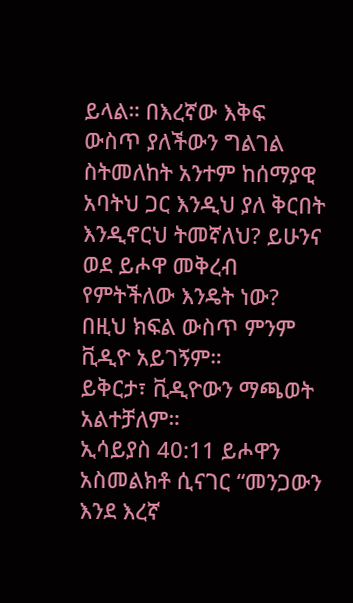ይላል። በእረኛው እቅፍ ውስጥ ያለችውን ግልገል ስትመለከት አንተም ከሰማያዊ አባትህ ጋር እንዲህ ያለ ቅርበት እንዲኖርህ ትመኛለህ? ይሁንና ወደ ይሖዋ መቅረብ የምትችለው እንዴት ነው?
በዚህ ክፍል ውስጥ ምንም ቪዲዮ አይገኝም።
ይቅርታ፣ ቪዲዮውን ማጫወት አልተቻለም።
ኢሳይያስ 40:11 ይሖዋን አስመልክቶ ሲናገር “መንጋውን እንደ እረኛ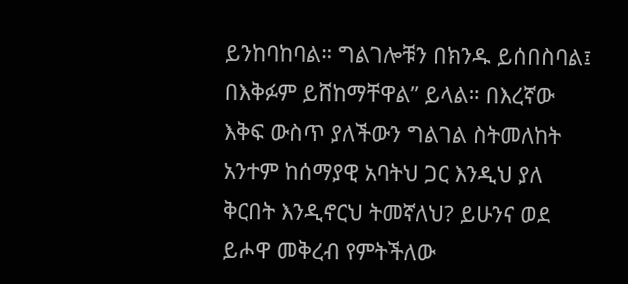ይንከባከባል። ግልገሎቹን በክንዱ ይሰበስባል፤ በእቅፉም ይሸከማቸዋል” ይላል። በእረኛው እቅፍ ውስጥ ያለችውን ግልገል ስትመለከት አንተም ከሰማያዊ አባትህ ጋር እንዲህ ያለ ቅርበት እንዲኖርህ ትመኛለህ? ይሁንና ወደ ይሖዋ መቅረብ የምትችለው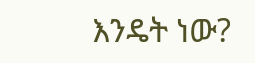እንዴት ነው?